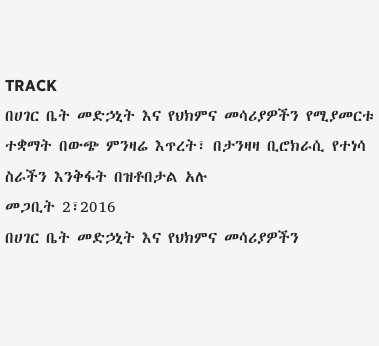TRACK
በሀገር ቤት መድኃኒት እና የህክምና መሳሪያዎችን የሚያመርቱ ተቋማት በውጭ ምንዛሬ እጥረት፣ በታንዛዛ ቢሮክራሲ የተነሳ ስራችን እንቅፋት በዝቶበታል አሉ
መጋቢት 2፣2016
በሀገር ቤት መድኃኒት እና የህክምና መሳሪያዎችን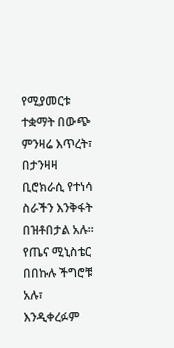የሚያመርቱ ተቋማት በውጭ ምንዛሬ እጥረት፣ በታንዛዛ ቢሮክራሲ የተነሳ ስራችን እንቅፋት በዝቶበታል አሉ፡፡
የጤና ሚኒስቴር በበኩሉ ችግሮቹ አሉ፣ እንዲቀረፉም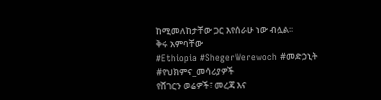ከሚመለከታቸው ጋር እየሰራሁ ነው ብሏል፡፡
ቅሩ አምባቸው
#Ethiopia #ShegerWerewoch #መድኃኒት #የህክምና_መሳሪያዎች
የሸገርን ወሬዎች፣ መረጃ እና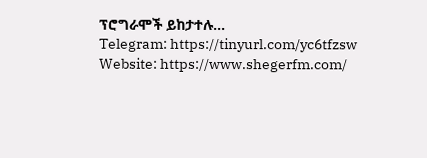ፕሮግራሞች ይከታተሉ…
Telegram: https://tinyurl.com/yc6tfzsw
Website: https://www.shegerfm.com/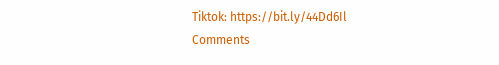Tiktok: https://bit.ly/44Dd6Il
Comments